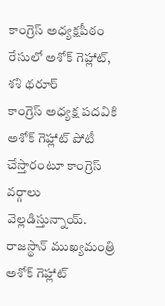కాంగ్రెస్ అధ్యక్షపీఠం రేసులో అశోక్ గెహ్లాట్, శశి థరూర్
కాంగ్రెస్ అధ్యక్ష పదవికి అశోక్ గెహ్లాట్ పోటీ చేస్తారంటూ కాంగ్రెస్ వర్గాలు వెల్లడిస్తున్నాయ్. రాజస్థాన్ ముఖ్యమంత్రి అశోక్ గెహ్లాట్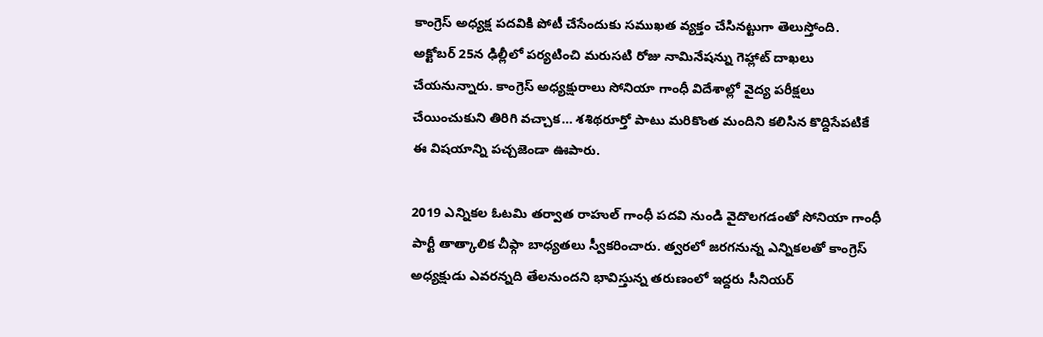కాంగ్రెస్ అధ్యక్ష పదవికి పోటీ చేసేందుకు సముఖత వ్యక్తం చేసినట్టుగా తెలుస్తోంది. అక్టోబర్ 25న ఢిల్లీలో పర్యటించి మరుసటి రోజు నామినేషన్ను గెహ్లాట్ దాఖలు చేయనున్నారు. కాంగ్రెస్ అధ్యక్షురాలు సోనియా గాంధీ విదేశాల్లో వైద్య పరీక్షలు చేయించుకుని తిరిగి వచ్చాక… శశిథరూర్తో పాటు మరికొంత మందిని కలిసిన కొద్దిసేపటికే ఈ విషయాన్ని పచ్చజెండా ఊపారు.

2019 ఎన్నికల ఓటమి తర్వాత రాహుల్ గాంధీ పదవి నుండి వైదొలగడంతో సోనియా గాంధీ పార్టీ తాత్కాలిక చీఫ్గా బాధ్యతలు స్వీకరించారు. త్వరలో జరగనున్న ఎన్నికలతో కాంగ్రెస్ అధ్యక్షుడు ఎవరన్నది తేలనుందని భావిస్తున్న తరుణంలో ఇద్దరు సీనియర్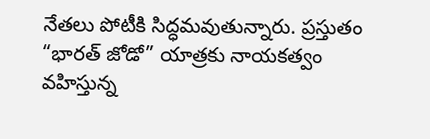నేతలు పోటీకి సిద్ధమవుతున్నారు. ప్రస్తుతం “భారత్ జోడో” యాత్రకు నాయకత్వం వహిస్తున్న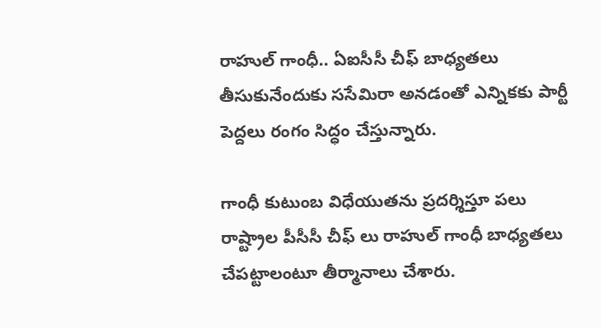రాహుల్ గాంధీ.. ఏఐసీసీ చీఫ్ బాధ్యతలు తీసుకునేందుకు ససేమిరా అనడంతో ఎన్నికకు పార్టీ పెద్దలు రంగం సిద్ధం చేస్తున్నారు.

గాంధీ కుటుంబ విధేయుతను ప్రదర్శిస్తూ పలు రాష్ట్రాల పీసీసీ చీఫ్ లు రాహుల్ గాంధీ బాధ్యతలు చేపట్టాలంటూ తీర్మానాలు చేశారు.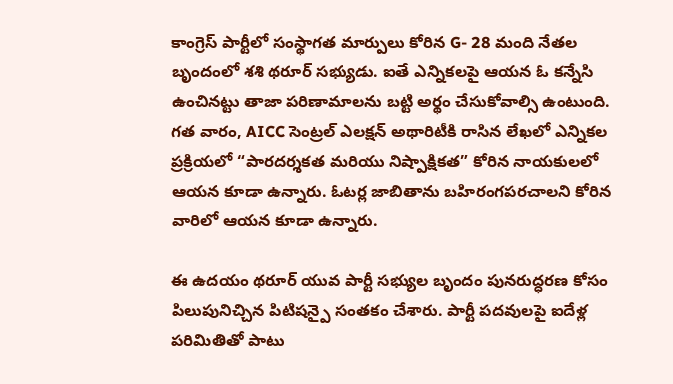కాంగ్రెస్ పార్టీలో సంస్థాగత మార్పులు కోరిన G- 28 మంది నేతల బృందంలో శశి థరూర్ సభ్యుడు. ఐతే ఎన్నికలపై ఆయన ఓ కన్నేసి ఉంచినట్టు తాజా పరిణామాలను బట్టి అర్థం చేసుకోవాల్సి ఉంటుంది.
గత వారం, AICC సెంట్రల్ ఎలక్షన్ అథారిటీకి రాసిన లేఖలో ఎన్నికల ప్రక్రియలో “పారదర్శకత మరియు నిష్పాక్షికత” కోరిన నాయకులలో ఆయన కూడా ఉన్నారు. ఓటర్ల జాబితాను బహిరంగపరచాలని కోరిన వారిలో ఆయన కూడా ఉన్నారు.

ఈ ఉదయం థరూర్ యువ పార్టీ సభ్యుల బృందం పునరుద్ధరణ కోసం పిలుపునిచ్చిన పిటిషన్పై సంతకం చేశారు. పార్టీ పదవులపై ఐదేళ్ల పరిమితితో పాటు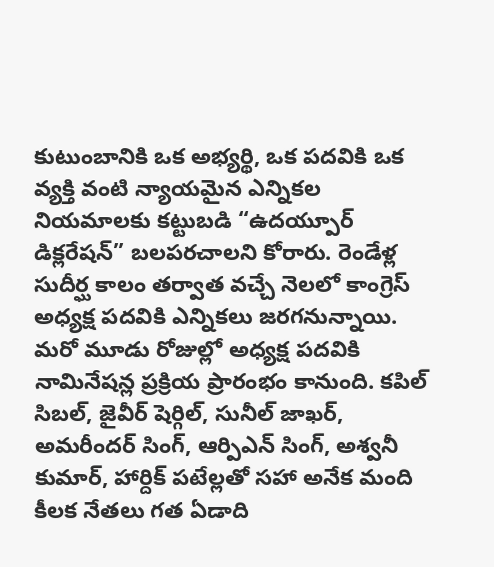కుటుంబానికి ఒక అభ్యర్థి, ఒక పదవికి ఒక వ్యక్తి వంటి న్యాయమైన ఎన్నికల నియమాలకు కట్టుబడి “ఉదయ్పూర్ డిక్లరేషన్” బలపరచాలని కోరారు. రెండేళ్ల సుదీర్ఘ కాలం తర్వాత వచ్చే నెలలో కాంగ్రెస్ అధ్యక్ష పదవికి ఎన్నికలు జరగనున్నాయి. మరో మూడు రోజుల్లో అధ్యక్ష పదవికి నామినేషన్ల ప్రక్రియ ప్రారంభం కానుంది. కపిల్ సిబల్, జైవీర్ షెర్గిల్, సునీల్ జాఖర్, అమరీందర్ సింగ్, ఆర్పిఎన్ సింగ్, అశ్వనీ కుమార్, హార్దిక్ పటేల్లతో సహా అనేక మంది కీలక నేతలు గత ఏడాది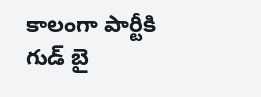కాలంగా పార్టీకి గుడ్ బై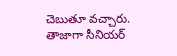చెబుతూ వచ్చారు. తాజాగా సీనియర్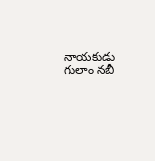నాయకుడు గులాం నబీ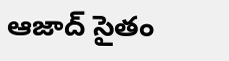ఆజాద్ సైతం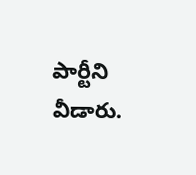పార్టీని వీడారు.